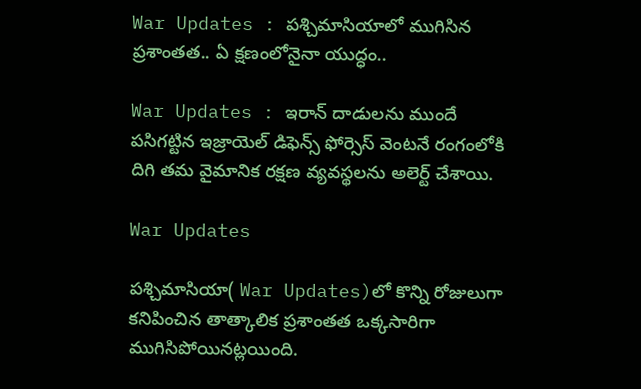War Updates : పశ్చిమాసియాలో ముగిసిన ప్రశాంతత.. ఏ క్షణంలోనైనా యుద్ధం..

War Updates : ఇరాన్ దాడులను ముందే పసిగట్టిన ఇజ్రాయెల్ డిఫెన్స్ ఫోర్సెస్ వెంటనే రంగంలోకి దిగి తమ వైమానిక రక్షణ వ్యవస్థలను అలెర్ట్ చేశాయి.

War Updates

పశ్చిమాసియా( War Updates)లో కొన్ని రోజులుగా కనిపించిన తాత్కాలిక ప్రశాంతత ఒక్కసారిగా ముగిసిపోయినట్లయింది.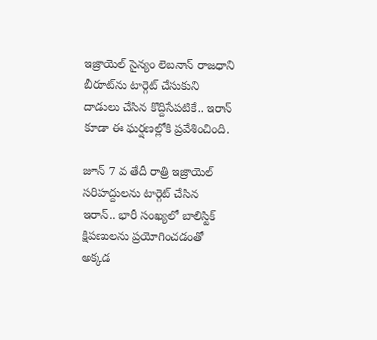ఇజ్రాయెల్ సైన్యం లెబనాన్ రాజధాని బీరూట్‌ను టార్గెట్‌ చేసుకుని దాడులు చేసిన కొద్దిసేపటికే.. ఇరాన్ కూడా ఈ ఘర్షణల్లోకి ప్రవేశించింది.

జూన్ 7 వ తేదీ రాత్రి ఇజ్రాయెల్ సరిహద్దులను టార్గెట్ చేసిన ఇరాన్.. భారీ సంఖ్యలో బాలిస్టిక్ క్షిపణులను ప్రయోగించడంతో అక్కడ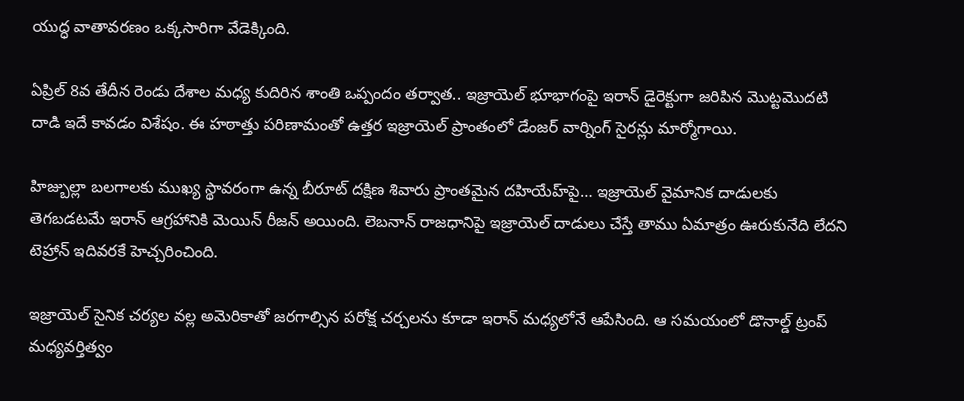యుద్ధ వాతావరణం ఒక్కసారిగా వేడెక్కింది.

ఏప్రిల్ 8వ తేదీన రెండు దేశాల మధ్య కుదిరిన శాంతి ఒప్పందం తర్వాత.. ఇజ్రాయెల్ భూభాగంపై ఇరాన్ డైరెక్టుగా జరిపిన మొట్టమొదటి దాడి ఇదే కావడం విశేషం. ఈ హఠాత్తు పరిణామంతో ఉత్తర ఇజ్రాయెల్ ప్రాంతంలో డేంజర్ వార్నింగ్ సైరన్లు మార్మోగాయి.

హిజ్బుల్లా బలగాలకు ముఖ్య స్థావరంగా ఉన్న బీరూట్ దక్షిణ శివారు ప్రాంతమైన దహియేహ్‌పై… ఇజ్రాయెల్ వైమానిక దాడులకు తెగబడటమే ఇరాన్ ఆగ్రహానికి మెయిన్ రీజన్ అయింది. లెబనాన్ రాజధానిపై ఇజ్రాయెల్ దాడులు చేస్తే తాము ఏమాత్రం ఊరుకునేది లేదని టెహ్రాన్ ఇదివరకే హెచ్చరించింది.

ఇజ్రాయెల్ సైనిక చర్యల వల్ల అమెరికాతో జరగాల్సిన పరోక్ష చర్చలను కూడా ఇరాన్ మధ్యలోనే ఆపేసింది. ఆ సమయంలో డొనాల్డ్ ట్రంప్ మధ్యవర్తిత్వం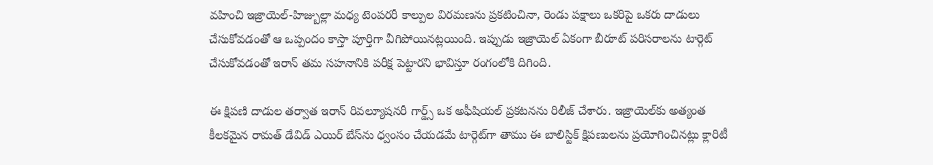వహించి ఇజ్రాయెల్-హిజ్బుల్లా మధ్య టెంపరరీ కాల్పుల విరమణను ప్రకటించినా, రెండు పక్షాలు ఒకరిపై ఒకరు దాడులు చేసుకోవడంతో ఆ ఒప్పందం కాస్తా పూర్తిగా వీగిపోయినట్లయింది. ఇప్పుడు ఇజ్రాయెల్ ఏకంగా బీరూట్ పరిసరాలను టార్గెట్ చేసుకోవడంతో ఇరాన్ తమ సహనానికి పరీక్ష పెట్టారని భావిస్తూ రంగంలోకి దిగింది.

ఈ క్షిపణి దాడుల తర్వాత ఇరాన్ రివల్యూషనరీ గార్డ్స్ ఒక అఫీషియల్‌ ప్రకటనను రిలీజ్ చేశారు. ఇజ్రాయెల్‌కు అత్యంత కీలకమైన రామత్ డేవిడ్ ఎయిర్ బేస్‌ను ధ్వంసం చేయడమే టార్గెట్‌గా తాము ఈ బాలిస్టిక్ క్షిపణులను ప్రయోగించినట్లు క్లారిటీ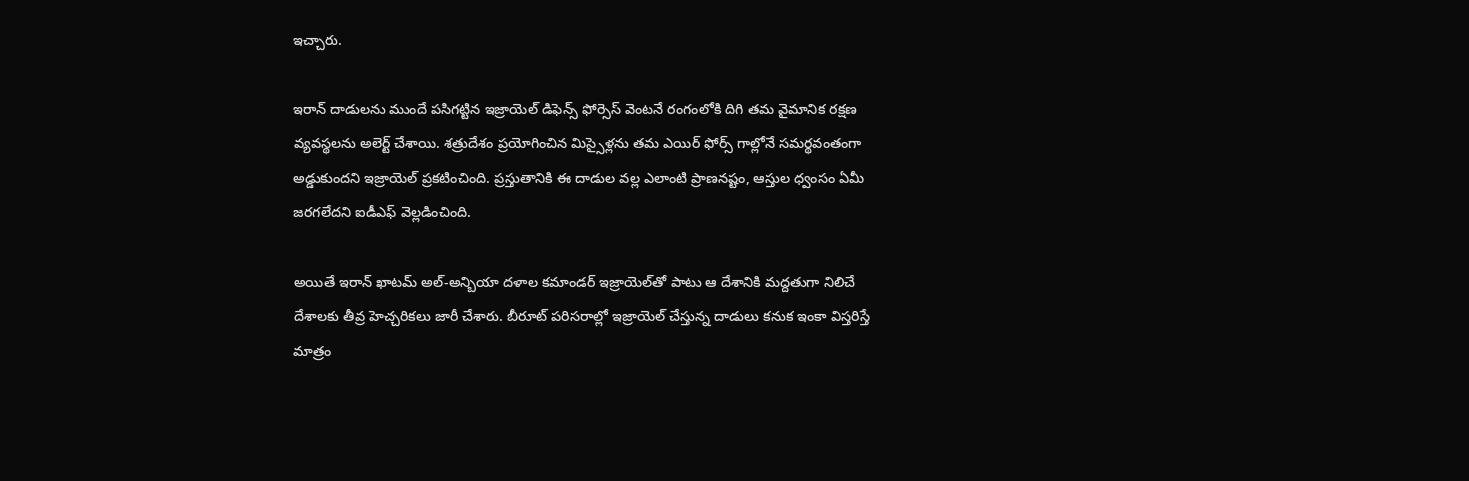ఇచ్చారు.

ఇరాన్ దాడులను ముందే పసిగట్టిన ఇజ్రాయెల్ డిఫెన్స్ ఫోర్సెస్ వెంటనే రంగంలోకి దిగి తమ వైమానిక రక్షణ వ్యవస్థలను అలెర్ట్ చేశాయి. శత్రుదేశం ప్రయోగించిన మిస్సైళ్లను తమ ఎయిర్ ఫోర్స్ గాల్లోనే సమర్థవంతంగా అడ్డుకుందని ఇజ్రాయెల్ ప్రకటించింది. ప్రస్తుతానికి ఈ దాడుల వల్ల ఎలాంటి ప్రాణనష్టం, ఆస్తుల ధ్వంసం ఏమీ జరగలేదని ఐడీఎఫ్ వెల్లడించింది.

అయితే ఇరాన్ ఖాటమ్ అల్-అన్బియా దళాల కమాండర్ ఇజ్రాయెల్‌తో పాటు ఆ దేశానికి మద్దతుగా నిలిచే దేశాలకు తీవ్ర హెచ్చరికలు జారీ చేశారు. బీరూట్ పరిసరాల్లో ఇజ్రాయెల్ చేస్తున్న దాడులు కనుక ఇంకా విస్తరిస్తే మాత్రం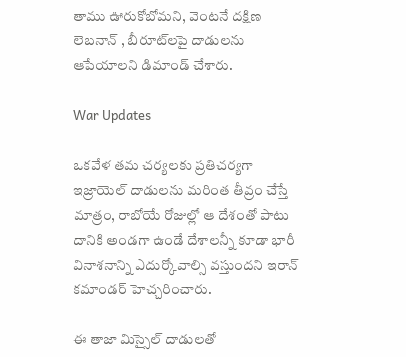తాము ఊరుకోబోమని, వెంటనే దక్షిణ లెబనాన్ , బీరూట్‌లపై దాడులను ఆపేయాలని డిమాండ్ చేశారు.

War Updates

ఒకవేళ తమ చర్యలకు ప్రతిచర్యగా ఇజ్రాయెల్ దాడులను మరింత తీవ్రం చేస్తే మాత్రం, రాబోయే రోజుల్లో ఆ దేశంతో పాటు దానికి అండగా ఉండే దేశాలన్నీ కూడా భారీ వినాశనాన్ని ఎదుర్కోవాల్సి వస్తుందని ఇరాన్ కమాండర్ హెచ్చరించారు.

ఈ తాజా మిస్సైల్ దాడులతో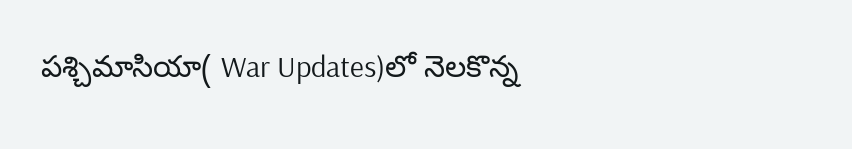పశ్చిమాసియా( War Updates)లో నెలకొన్న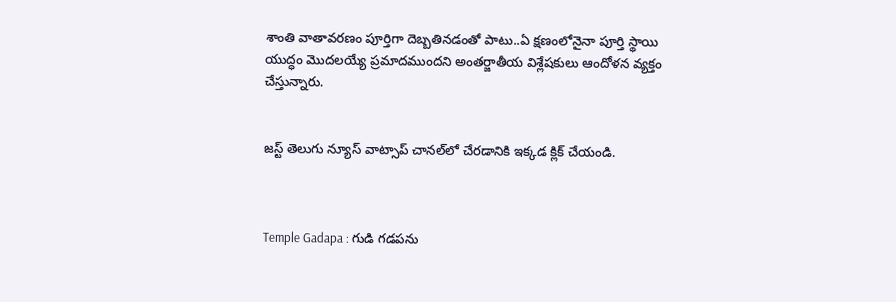శాంతి వాతావరణం పూర్తిగా దెబ్బతినడంతో పాటు..ఏ క్షణంలోనైనా పూర్తి స్థాయి యుద్ధం మొదలయ్యే ప్రమాదముందని అంతర్జాతీయ విశ్లేషకులు ఆందోళన వ్యక్తం చేస్తున్నారు.


జస్ట్ తెలుగు న్యూస్ వాట్సాప్ చానల్‌లో చేరడానికి ఇక్కడ క్లిక్ చేయండి.



Temple Gadapa : గుడి గడపను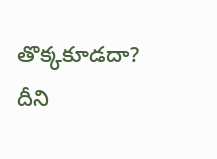తొక్కకూడదా? దీని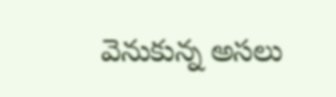వెనుకున్న అసలు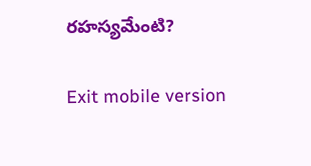రహస్యమేంటి?

Exit mobile version